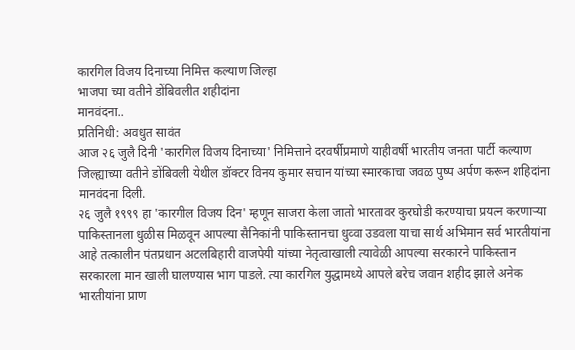कारगिल विजय दिनाच्या निमित्त कल्याण जिल्हा
भाजपा च्या वतीने डोंबिवलीत शहीदांना
मानवंदना..
प्रतिनिधी: अवधुत सावंत
आज २६ जुलै दिनी 'कारगिल विजय दिनाच्या' निमित्ताने दरवर्षीप्रमाणे याहीवर्षी भारतीय जनता पार्टी कल्याण जिल्ह्याच्या वतीने डोंबिवली येथील डॉक्टर विनय कुमार सचान यांच्या स्मारकाचा जवळ पुष्प अर्पण करून शहिदांना मानवंदना दिली.
२६ जुलै १९९९ हा 'कारगील विजय दिन' म्हणून साजरा केला जातो भारतावर कुरघोडी करण्याचा प्रयत्न करणाऱ्या पाकिस्तानला धुळीस मिळवून आपल्या सैनिकांनी पाकिस्तानचा धुव्वा उडवला याचा सार्थ अभिमान सर्व भारतीयांना आहे तत्कालीन पंतप्रधान अटलबिहारी वाजपेयी यांच्या नेतृत्वाखाली त्यावेळी आपल्या सरकारने पाकिस्तान सरकारला मान खाली घालण्यास भाग पाडले. त्या कारगिल युद्धामध्ये आपले बरेच जवान शहीद झाले अनेक भारतीयांना प्राण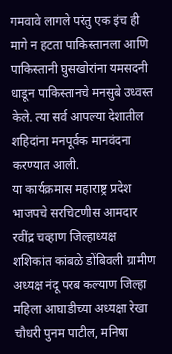गमवावे लागले परंतु एक इंच ही मागे न हटता पाकिस्तानला आणि पाकिस्तानी घुसखोरांना यमसदनी धाडून पाकिस्तानचे मनसुबे उध्वस्त केले. त्या सर्व आपल्या देशातील शहिदांना मनपूर्वक मानवंदना करण्यात आली.
या कार्यक्रमास महाराष्ट्र प्रदेश भाजपचे सरचिटणीस आमदार रवींद्र चव्हाण जिल्हाध्यक्ष शशिकांत कांबळे डोंबिवली ग्रामीण अध्यक्ष नंदू परब कल्याण जिल्हा महिला आघाडीच्या अध्यक्षा रेखा चौधरी पुनम पाटील, मनिषा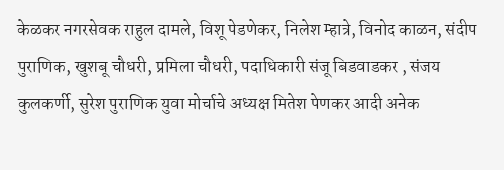केळकर नगरसेवक राहुल दामले, विशू पेडणेकर, निलेश म्हात्रे, विनोद काळन, संदीप पुराणिक, खुशबू चौधरी, प्रमिला चौधरी, पदाधिकारी संजू बिडवाडकर , संजय कुलकर्णी, सुरेश पुराणिक युवा मोर्चाचे अध्यक्ष मितेश पेणकर आदी अनेक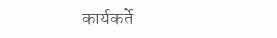कार्यकर्ते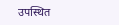उपस्थित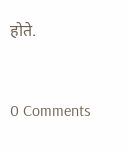होते.



0 Comments